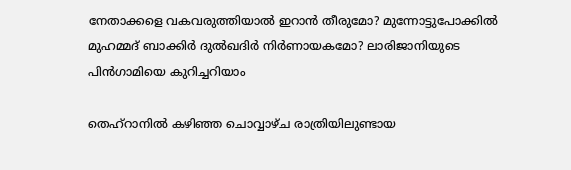നേതാക്കളെ വകവരുത്തിയാൽ ഇറാൻ തീരുമോ? മുന്നോട്ടുപോക്കിൽ മുഹമ്മദ് ബാക്കിർ ദുൽഖദിർ നിർണായകമോ? ലാരിജാനിയുടെ പിൻഗാമിയെ കുറിച്ചറിയാം

തെഹ്റാനിൽ കഴിഞ്ഞ ചൊവ്വാഴ്ച രാത്രിയിലുണ്ടായ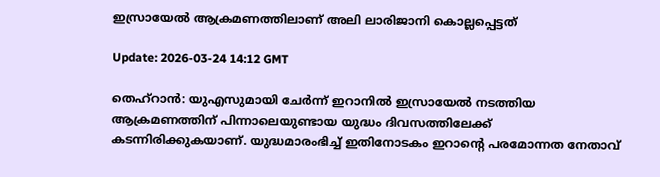ഇസ്രായേൽ ആക്രമണത്തിലാണ് അലി ലാരിജാനി കൊല്ലപ്പെട്ടത്

Update: 2026-03-24 14:12 GMT

തെഹ്‌റാന്‍: യുഎസുമായി ചേര്‍ന്ന് ഇറാനില്‍ ഇസ്രായേല്‍ നടത്തിയ ആക്രമണത്തിന് പിന്നാലെയുണ്ടായ യുദ്ധം ദിവസത്തിലേക്ക് കടന്നിരിക്കുകയാണ്. യുദ്ധമാരംഭിച്ച് ഇതിനോടകം ഇറാന്റെ പരമോന്നത നേതാവ്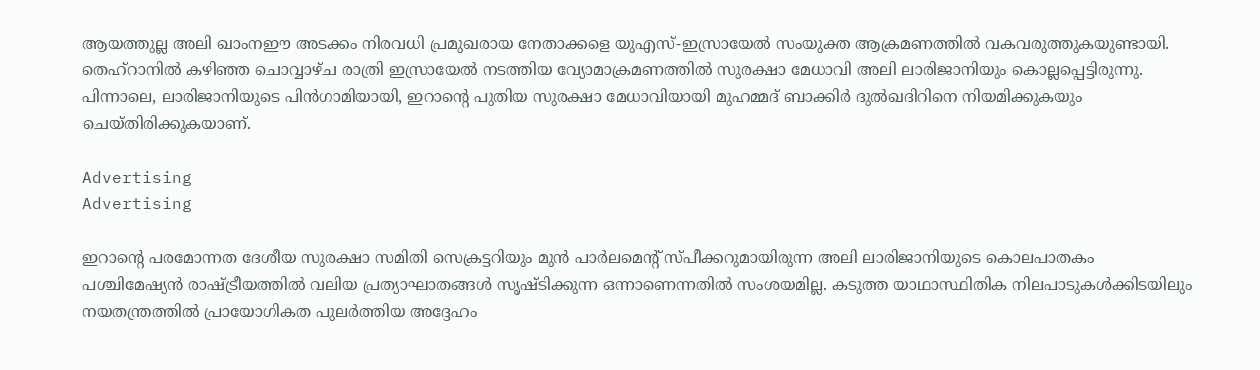ആയത്തുല്ല അലി ഖാംനഈ അടക്കം നിരവധി പ്രമുഖരായ നേതാക്കളെ യുഎസ്-ഇസ്രായേല്‍ സംയുക്ത ആക്രമണത്തില്‍ വകവരുത്തുകയുണ്ടായി. തെഹ്‌റാനില്‍ കഴിഞ്ഞ ചൊവ്വാഴ്ച രാത്രി ഇസ്രായേല്‍ നടത്തിയ വ്യോമാക്രമണത്തില്‍ സുരക്ഷാ മേധാവി അലി ലാരിജാനിയും കൊല്ലപ്പെട്ടിരുന്നു. പിന്നാലെ, ലാരിജാനിയുടെ പിന്‍ഗാമിയായി, ഇറാന്റെ പുതിയ സുരക്ഷാ മേധാവിയായി മുഹമ്മദ് ബാക്കിര്‍ ദുല്‍ഖദിറിനെ നിയമിക്കുകയും ചെയ്തിരിക്കുകയാണ്.

Advertising
Advertising

ഇറാന്റെ പരമോന്നത ദേശീയ സുരക്ഷാ സമിതി സെക്രട്ടറിയും മുന്‍ പാര്‍ലമെന്റ് സ്പീക്കറുമായിരുന്ന അലി ലാരിജാനിയുടെ കൊലപാതകം പശ്ചിമേഷ്യന്‍ രാഷ്ട്രീയത്തില്‍ വലിയ പ്രത്യാഘാതങ്ങള്‍ സൃഷ്ടിക്കുന്ന ഒന്നാണെന്നതിൽ സംശയമില്ല. കടുത്ത യാഥാസ്ഥിതിക നിലപാടുകള്‍ക്കിടയിലും നയതന്ത്രത്തില്‍ പ്രായോഗികത പുലര്‍ത്തിയ അദ്ദേഹം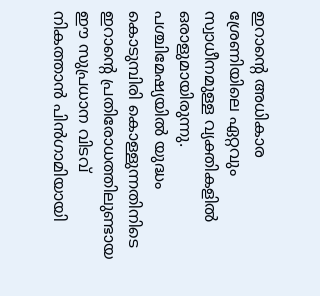ഇറാന്റെ അധികാര ശ്രേണിയിലെ ഏറ്റവും സ്വാധീനമുള്ള വ്യക്തികളില്‍ ഒരാളുമായിരുന്നു. പശ്ചിമേഷ്യയില്‍ യുദ്ധം കൊടുമ്പിരി കൊള്ളുന്നതിനിടെ ഇറാന്റെ പ്രതിരോധത്തിലുണ്ടായ ഈ സുപ്രധാന വിടവ് നികത്താന്‍ പിന്‍ഗാമിയായി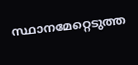സ്ഥാനമേറ്റെടുത്ത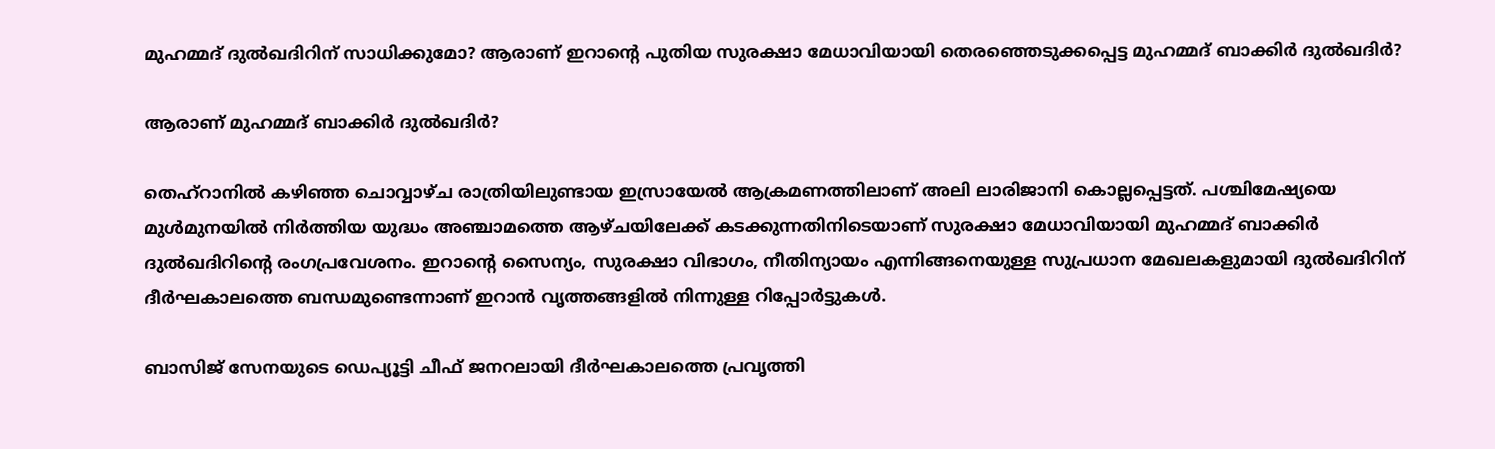മുഹമ്മദ് ദുല്‍ഖദിറിന് സാധിക്കുമോ? ആരാണ് ഇറാന്റെ പുതിയ സുരക്ഷാ മേധാവിയായി തെരഞ്ഞെടുക്കപ്പെട്ട മുഹമ്മദ് ബാക്കിര്‍ ദുല്‍ഖദിര്‍?

ആരാണ് മുഹമ്മദ് ബാക്കിര്‍ ദുല്‍ഖദിര്‍?

തെഹ്‌റാനില്‍ കഴിഞ്ഞ ചൊവ്വാഴ്ച രാത്രിയിലുണ്ടായ ഇസ്രായേല്‍ ആക്രമണത്തിലാണ് അലി ലാരിജാനി കൊല്ലപ്പെട്ടത്. പശ്ചിമേഷ്യയെ മുള്‍മുനയില്‍ നിര്‍ത്തിയ യുദ്ധം അഞ്ചാമത്തെ ആഴ്ചയിലേക്ക് കടക്കുന്നതിനിടെയാണ് സുരക്ഷാ മേധാവിയായി മുഹമ്മദ് ബാക്കിര്‍ ദുല്‍ഖദിറിന്റെ രംഗപ്രവേശനം. ഇറാന്റെ സൈന്യം, സുരക്ഷാ വിഭാഗം, നീതിന്യായം എന്നിങ്ങനെയുള്ള സുപ്രധാന മേഖലകളുമായി ദുല്‍ഖദിറിന് ദീര്‍ഘകാലത്തെ ബന്ധമുണ്ടെന്നാണ് ഇറാന്‍ വൃത്തങ്ങളില്‍ നിന്നുള്ള റിപ്പോര്‍ട്ടുകള്‍.

ബാസിജ് സേനയുടെ ഡെപ്യൂട്ടി ചീഫ് ജനറലായി ദീര്‍ഘകാലത്തെ പ്രവൃത്തി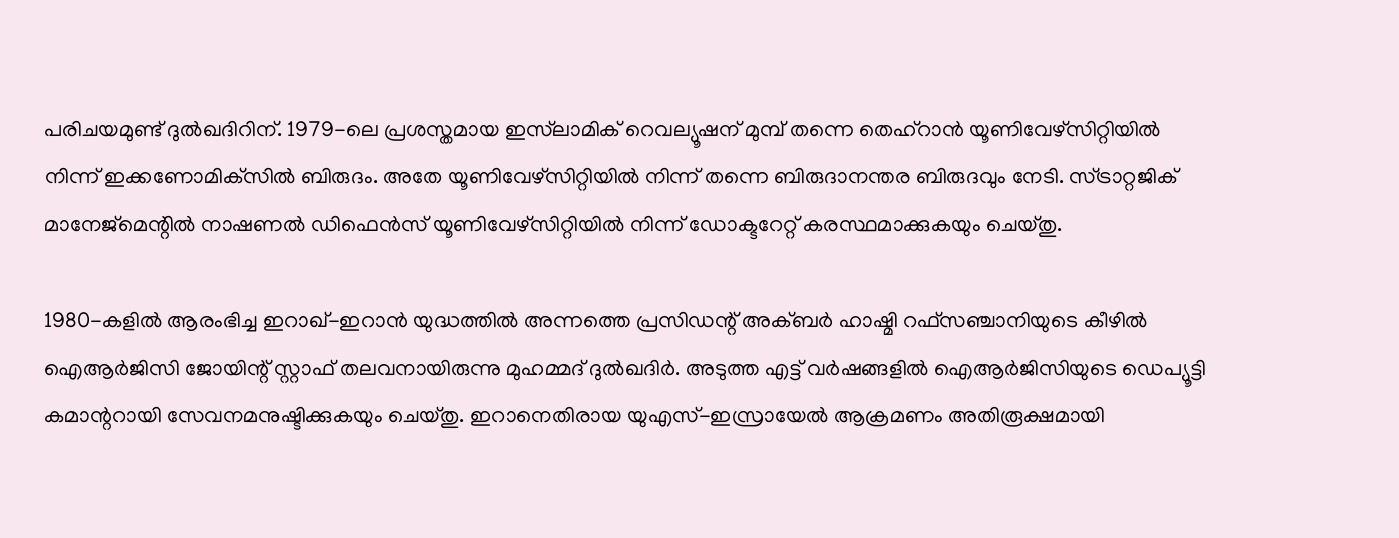പരിചയമുണ്ട് ദുല്‍ഖദിറിന്. 1979-ലെ പ്രശസ്തമായ ഇസ്‌ലാമിക് റെവല്യൂഷന് മുമ്പ് തന്നെ തെഹ്‌റാന്‍ യൂണിവേഴ്‌സിറ്റിയില്‍ നിന്ന് ഇക്കണോമിക്‌സില്‍ ബിരുദം. അതേ യൂണിവേഴ്‌സിറ്റിയില്‍ നിന്ന് തന്നെ ബിരുദാനന്തര ബിരുദവും നേടി. സ്ട്രാറ്റജിക് മാനേജ്‌മെന്റില്‍ നാഷണല്‍ ഡിഫെന്‍സ് യൂണിവേഴ്‌സിറ്റിയില്‍ നിന്ന് ഡോക്ടറേറ്റ് കരസ്ഥമാക്കുകയും ചെയ്തു.

1980-കളില്‍ ആരംഭിച്ച ഇറാഖ്-ഇറാന്‍ യുദ്ധത്തില്‍ അന്നത്തെ പ്രസിഡന്റ് അക്ബര്‍ ഹാഷ്മി റഫ്‌സഞ്ചാനിയുടെ കീഴില്‍ ഐആര്‍ജിസി ജോയിന്റ് സ്റ്റാഫ് തലവനായിരുന്നു മുഹമ്മദ് ദുല്‍ഖദിര്‍. അടുത്ത എട്ട് വര്‍ഷങ്ങളില്‍ ഐആര്‍ജിസിയുടെ ഡെപ്യൂട്ടി കമാന്ററായി സേവനമനുഷ്ടിക്കുകയും ചെയ്തു. ഇറാനെതിരായ യുഎസ്-ഇസ്രായേല്‍ ആക്രമണം അതിരൂക്ഷമായി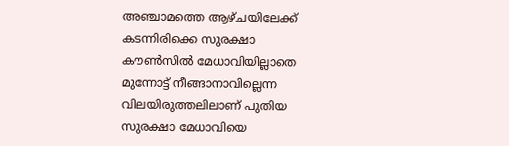അഞ്ചാമത്തെ ആഴ്ചയിലേക്ക് കടന്നിരിക്കെ സുരക്ഷാ കൗണ്‍സില്‍ മേധാവിയില്ലാതെ മുന്നോട്ട് നീങ്ങാനാവില്ലെന്ന വിലയിരുത്തലിലാണ് പുതിയ സുരക്ഷാ മേധാവിയെ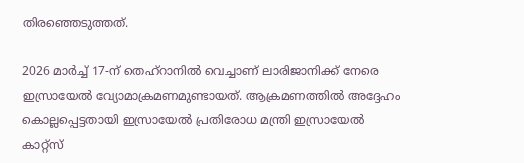തിരഞ്ഞെടുത്തത്.

2026 മാര്‍ച്ച് 17-ന് തെഹ്‌റാനില്‍ വെച്ചാണ് ലാരിജാനിക്ക് നേരെ ഇസ്രായേല്‍ വ്യോമാക്രമണമുണ്ടായത്. ആക്രമണത്തില്‍ അദ്ദേഹം കൊല്ലപ്പെട്ടതായി ഇസ്രായേല്‍ പ്രതിരോധ മന്ത്രി ഇസ്രായേല്‍ കാറ്റ്‌സ്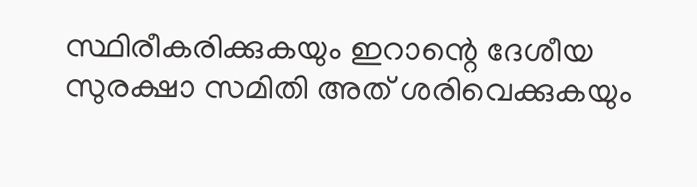സ്ഥിരീകരിക്കുകയും ഇറാന്റെ ദേശീയ സുരക്ഷാ സമിതി അത് ശരിവെക്കുകയും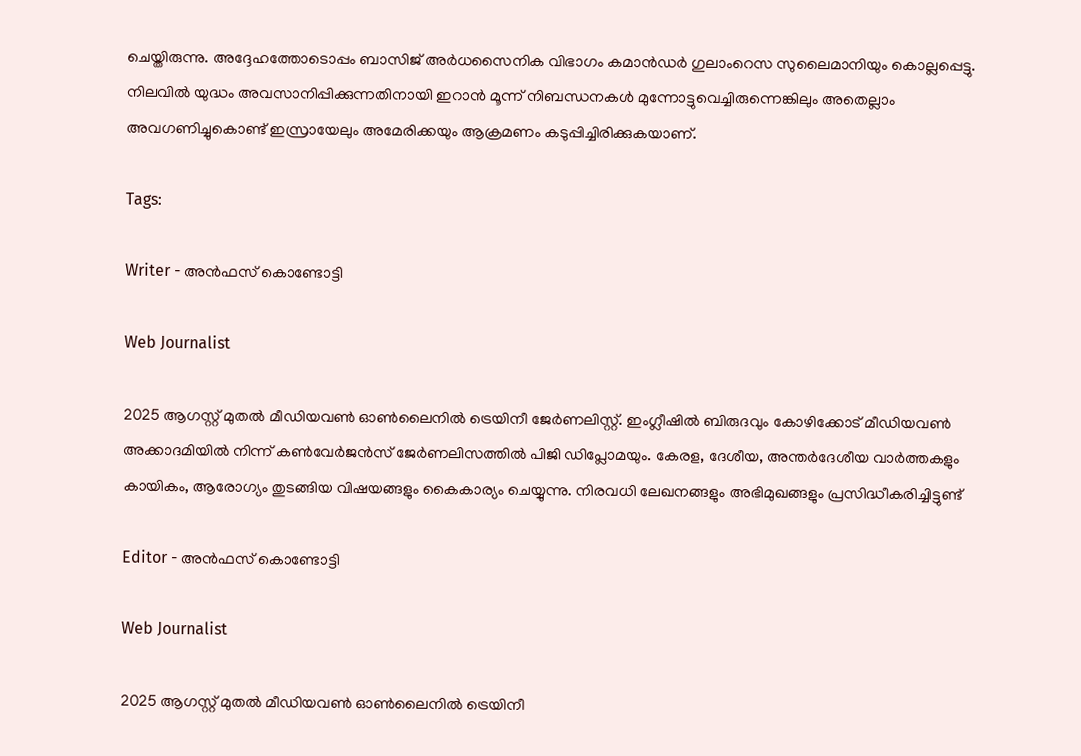ചെയ്തിരുന്നു. അദ്ദേഹത്തോടൊപ്പം ബാസിജ് അര്‍ധസൈനിക വിഭാഗം കമാന്‍ഡര്‍ ഗുലാംറെസ സുലൈമാനിയും കൊല്ലപ്പെട്ടു. നിലവില്‍ യുദ്ധം അവസാനിപ്പിക്കുന്നതിനായി ഇറാന്‍ മൂന്ന് നിബന്ധനകള്‍ മുന്നോട്ടുവെച്ചിരുന്നെങ്കിലും അതെല്ലാം അവഗണിച്ചുകൊണ്ട് ഇസ്രായേലും അമേരിക്കയും ആക്രമണം കടുപ്പിച്ചിരിക്കുകയാണ്.

Tags:

Writer - അൻഫസ് കൊണ്ടോട്ടി

Web Journalist

2025 ആഗസ്റ്റ് മുതൽ മീഡിയവൺ ഓൺലൈനിൽ ട്രെയിനീ ജേർണലിസ്റ്റ്. ഇംഗ്ലീഷിൽ ബിരുദവും കോഴിക്കോട് മീഡിയവൺ അക്കാദമിയിൽ നിന്ന് കൺവേർജൻസ് ജേർണലിസത്തിൽ പിജി ഡിപ്ലോമയും. കേരള, ദേശീയ, അന്തർദേശീയ വാർത്തകളും കായികം, ആരോഗ്യം തുടങ്ങിയ വിഷയങ്ങളും കൈകാര്യം ചെയ്യുന്നു. നിരവധി ലേഖനങ്ങളും അഭിമുഖങ്ങളും പ്രസിദ്ധീകരിച്ചിട്ടുണ്ട്

Editor - അൻഫസ് കൊണ്ടോട്ടി

Web Journalist

2025 ആഗസ്റ്റ് മുതൽ മീഡിയവൺ ഓൺലൈനിൽ ട്രെയിനീ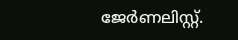ജേർണലിസ്റ്റ്.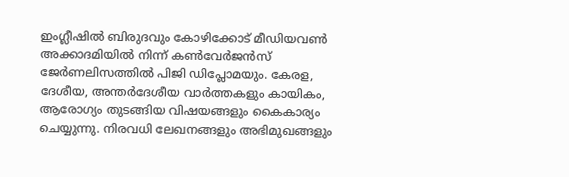ഇംഗ്ലീഷിൽ ബിരുദവും കോഴിക്കോട് മീഡിയവൺ അക്കാദമിയിൽ നിന്ന് കൺവേർജൻസ് ജേർണലിസത്തിൽ പിജി ഡിപ്ലോമയും. കേരള, ദേശീയ, അന്തർദേശീയ വാർത്തകളും കായികം, ആരോഗ്യം തുടങ്ങിയ വിഷയങ്ങളും കൈകാര്യം ചെയ്യുന്നു. നിരവധി ലേഖനങ്ങളും അഭിമുഖങ്ങളും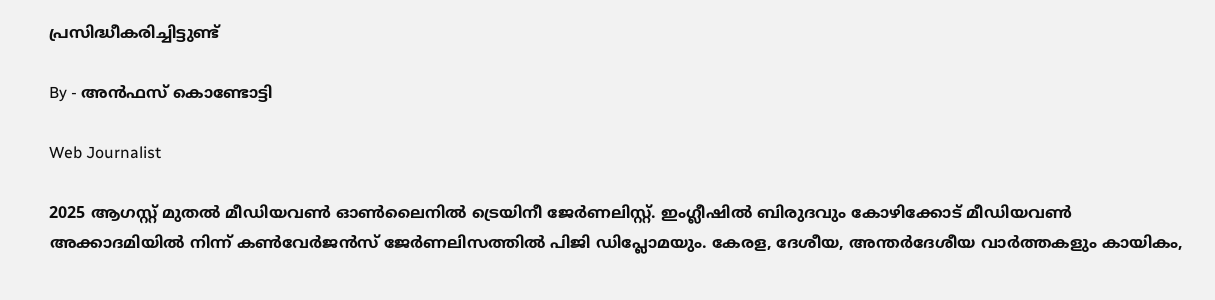പ്രസിദ്ധീകരിച്ചിട്ടുണ്ട്

By - അൻഫസ് കൊണ്ടോട്ടി

Web Journalist

2025 ആഗസ്റ്റ് മുതൽ മീഡിയവൺ ഓൺലൈനിൽ ട്രെയിനീ ജേർണലിസ്റ്റ്. ഇംഗ്ലീഷിൽ ബിരുദവും കോഴിക്കോട് മീഡിയവൺ അക്കാദമിയിൽ നിന്ന് കൺവേർജൻസ് ജേർണലിസത്തിൽ പിജി ഡിപ്ലോമയും. കേരള, ദേശീയ, അന്തർദേശീയ വാർത്തകളും കായികം,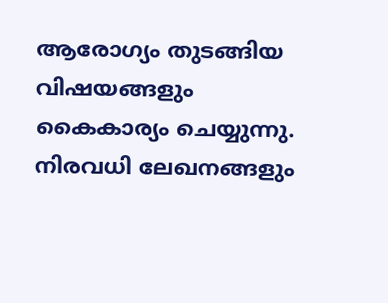ആരോഗ്യം തുടങ്ങിയ വിഷയങ്ങളും കൈകാര്യം ചെയ്യുന്നു. നിരവധി ലേഖനങ്ങളും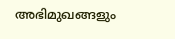അഭിമുഖങ്ങളും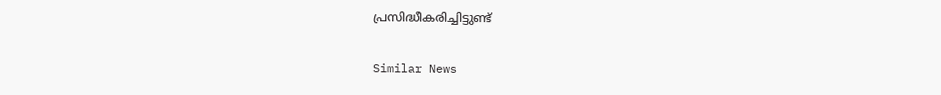പ്രസിദ്ധീകരിച്ചിട്ടുണ്ട്

Similar News